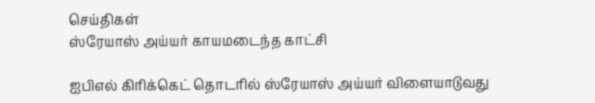செய்திகள்
ஸ்ரேயாஸ் அய்யர் காயமடைந்த காட்சி

ஐபிஎல் கிரிக்கெட் தொடரில் ஸ்ரேயாஸ் அய்யர் விளையாடுவது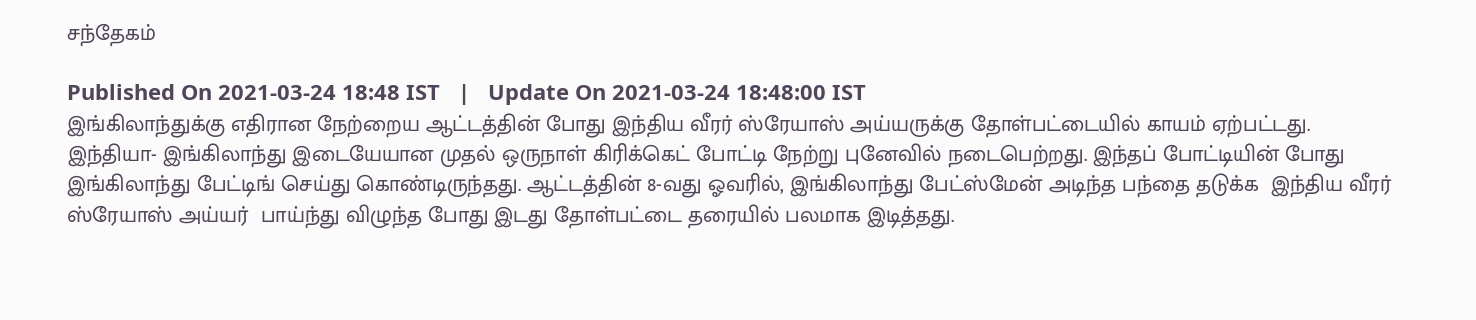சந்தேகம்

Published On 2021-03-24 18:48 IST   |   Update On 2021-03-24 18:48:00 IST
இங்கிலாந்துக்கு எதிரான நேற்றைய ஆட்டத்தின் போது இந்திய வீரர் ஸ்ரேயாஸ் அய்யருக்கு தோள்பட்டையில் காயம் ஏற்பட்டது.
இந்தியா- இங்கிலாந்து இடையேயான முதல் ஒருநாள் கிரிக்கெட் போட்டி நேற்று புனேவில் நடைபெற்றது. இந்தப் போட்டியின் போது  இங்கிலாந்து பேட்டிங் செய்து கொண்டிருந்தது. ஆட்டத்தின் 8-வது ஓவரில், இங்கிலாந்து பேட்ஸ்மேன் அடிந்த பந்தை தடுக்க  இந்திய வீரர் ஸ்ரேயாஸ் அய்யர்  பாய்ந்து விழுந்த போது இடது தோள்பட்டை தரையில் பலமாக இடித்தது.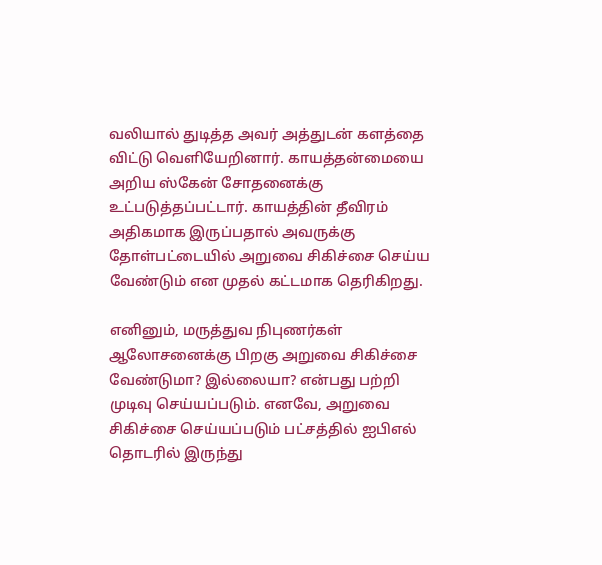வலியால் துடித்த அவர் அத்துடன் களத்தை விட்டு வெளியேறினார். காயத்தன்மையை அறிய ஸ்கேன் சோதனைக்கு உட்படுத்தப்பட்டார். காயத்தின் தீவிரம் அதிகமாக இருப்பதால் அவருக்கு தோள்பட்டையில் அறுவை சிகிச்சை செய்ய வேண்டும் என முதல் கட்டமாக தெரிகிறது.

எனினும், மருத்துவ நிபுணர்கள் ஆலோசனைக்கு பிறகு அறுவை சிகிச்சை வேண்டுமா? இல்லையா? என்பது பற்றி முடிவு செய்யப்படும். எனவே, அறுவை சிகிச்சை செய்யப்படும் பட்சத்தில் ஐபிஎல் தொடரில் இருந்து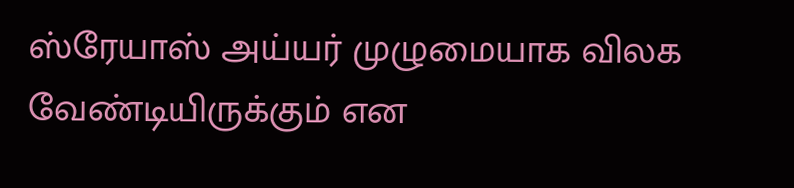ஸ்ரேயாஸ் அய்யர் முழுமையாக விலக வேண்டியிருக்கும் என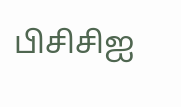பிசிசிஐ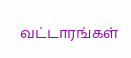வட்டாரங்கள்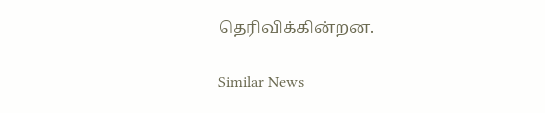தெரிவிக்கின்றன.

Similar News